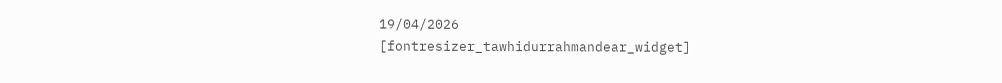19/04/2026
[fontresizer_tawhidurrahmandear_widget]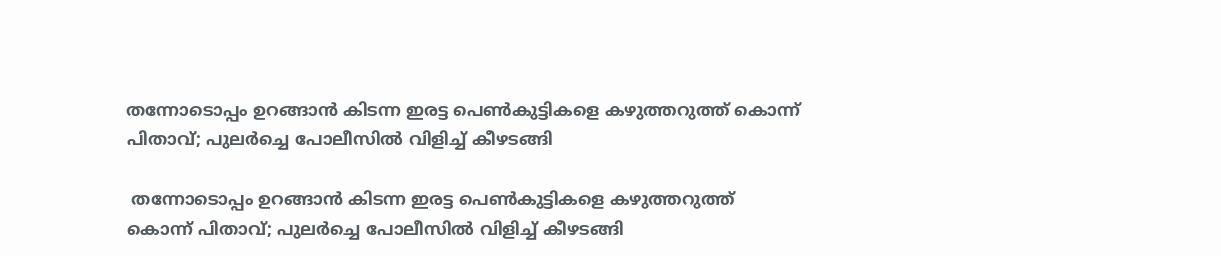തന്നോടൊപ്പം ഉറങ്ങാൻ കിടന്ന ഇരട്ട പെൺകുട്ടികളെ കഴുത്തറുത്ത് കൊന്ന് പിതാവ്; പുലർച്ചെ പോലീസിൽ വിളിച്ച് കീഴടങ്ങി

 തന്നോടൊപ്പം ഉറങ്ങാൻ കിടന്ന ഇരട്ട പെൺകുട്ടികളെ കഴുത്തറുത്ത് കൊന്ന് പിതാവ്; പുലർച്ചെ പോലീസിൽ വിളിച്ച് കീഴടങ്ങി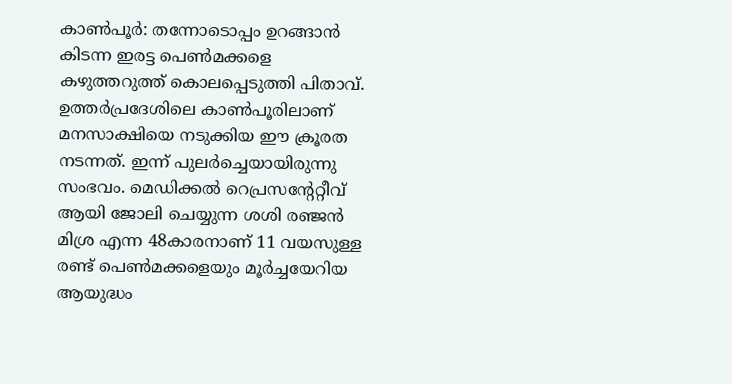കാൺപൂർ: തന്നോടൊപ്പം ഉറങ്ങാൻ കിടന്ന ഇരട്ട പെൺമക്കളെ കഴുത്തറുത്ത് കൊലപ്പെടുത്തി പിതാവ്. ഉത്തർപ്രദേശിലെ കാൺപൂരിലാണ് മനസാക്ഷിയെ നടുക്കിയ ഈ ക്രൂരത നടന്നത്. ഇന്ന് പുലർച്ചെയായിരുന്നു സംഭവം. മെഡിക്കൽ റെപ്രസന്റേറ്റീവ് ആയി ജോലി ചെയ്യുന്ന ശശി രഞ്ജൻ മിശ്ര എന്ന 48കാരനാണ് 11 വയസുള്ള രണ്ട് പെൺമക്കളെയും മൂർച്ചയേറിയ ആയുദ്ധം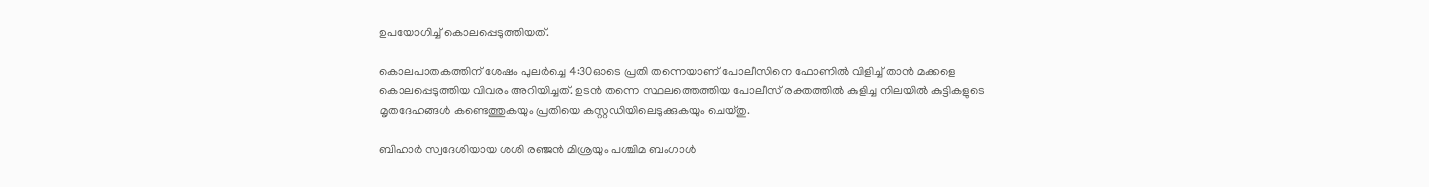ഉപയോഗിച്ച് കൊലപ്പെടുത്തിയത്.

കൊലപാതകത്തിന് ശേഷം പുലർച്ചെ 4:30ഓടെ പ്രതി തന്നെയാണ് പോലീസിനെ ഫോണിൽ വിളിച്ച് താൻ മക്കളെ കൊലപ്പെടുത്തിയ വിവരം അറിയിച്ചത്. ഉടൻ തന്നെ സ്ഥലത്തെത്തിയ പോലീസ് രക്തത്തിൽ കുളിച്ച നിലയിൽ കുട്ടികളുടെ മൃതദേഹങ്ങൾ കണ്ടെത്തുകയും പ്രതിയെ കസ്റ്റഡിയിലെടുക്കുകയും ചെയ്തു.

ബിഹാർ സ്വദേശിയായ ശശി രഞ്ജൻ മിശ്രയും പശ്ചിമ ബംഗാൾ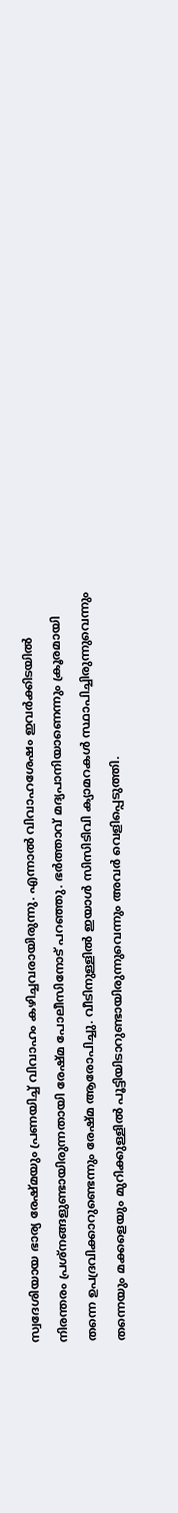സ്വദേശിയായ ഭാര്യ രേഷ്മയും പ്രണയിച്ച് വിവാഹം കഴിച്ചവരായിരുന്നു. എന്നാൽ വിവാഹശേഷം ഇവർക്കിടയിൽ നിരന്തരം പ്രശ്‌നങ്ങളുണ്ടായിരുന്നതായി രേഷ്മ പോലീസിനോട് പറഞ്ഞു. ഭർത്താവ് മദ്യപാനിയാണെന്നും ക്രൂരമായി തന്നെ ഉപദ്രവിക്കാറുണ്ടെന്നും രേഷ്മ ആരോപിച്ചു. വീടിനുള്ളിൽ ഇയാൾ സിസിടിവി ക്യാമറകൾ സ്ഥാപിച്ചിരുന്നുവെന്നും തന്നെയും മക്കളെയും മുറിക്കുള്ളിൽ പൂട്ടിയിടാറുണ്ടായിരുന്നുവെന്നും അവർ വെളിപ്പെടുത്തി.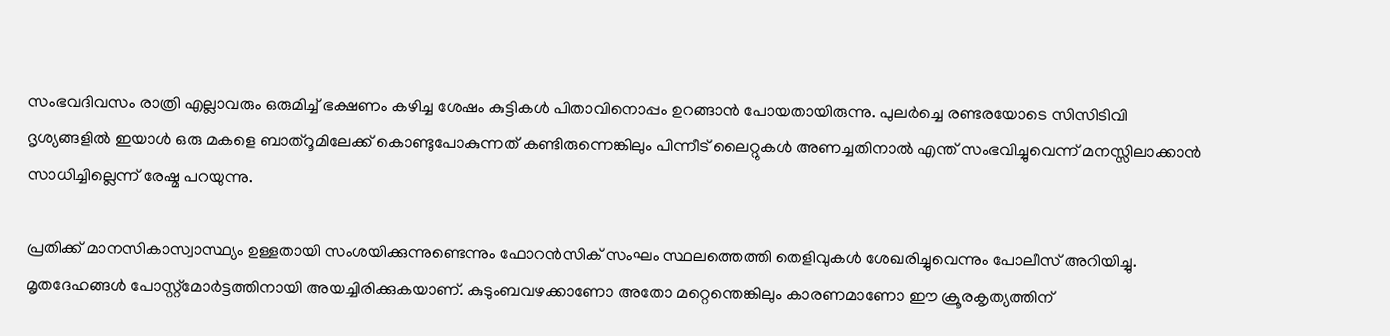സംഭവദിവസം രാത്രി എല്ലാവരും ഒരുമിച്ച് ഭക്ഷണം കഴിച്ച ശേഷം കുട്ടികൾ പിതാവിനൊപ്പം ഉറങ്ങാൻ പോയതായിരുന്നു. പുലർച്ചെ രണ്ടരയോടെ സിസിടിവി ദൃശ്യങ്ങളിൽ ഇയാൾ ഒരു മകളെ ബാത്‌റൂമിലേക്ക് കൊണ്ടുപോകുന്നത് കണ്ടിരുന്നെങ്കിലും പിന്നീട് ലൈറ്റുകൾ അണച്ചതിനാൽ എന്ത് സംഭവിച്ചുവെന്ന് മനസ്സിലാക്കാൻ സാധിച്ചില്ലെന്ന് രേഷ്മ പറയുന്നു.

പ്രതിക്ക് മാനസികാസ്വാസ്ഥ്യം ഉള്ളതായി സംശയിക്കുന്നുണ്ടെന്നും ഫോറൻസിക് സംഘം സ്ഥലത്തെത്തി തെളിവുകൾ ശേഖരിച്ചുവെന്നും പോലീസ് അറിയിച്ചു. മൃതദേഹങ്ങൾ പോസ്റ്റ്‌മോർട്ടത്തിനായി അയച്ചിരിക്കുകയാണ്. കുടുംബവഴക്കാണോ അതോ മറ്റെന്തെങ്കിലും കാരണമാണോ ഈ ക്രൂരകൃത്യത്തിന്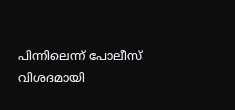പിന്നിലെന്ന് പോലീസ് വിശദമായി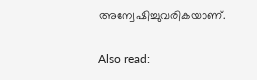അന്വേഷിച്ചുവരികയാണ്.

Also read: